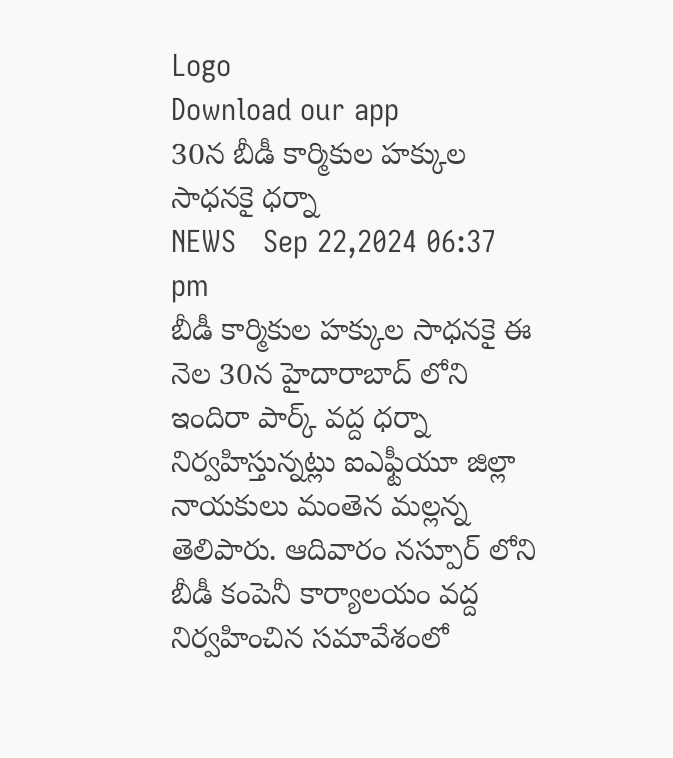Logo
Download our app
30న బీడీ కార్మికుల హక్కుల సాధనకై ధర్నా
NEWS   Sep 22,2024 06:37 pm
బీడీ కార్మికుల హక్కుల సాధనకై ఈ నెల 30న హైదారాబాద్ లోని ఇందిరా పార్క్ వద్ద ధర్నా నిర్వహిస్తున్నట్లు ఐఎఫ్టీయూ జిల్లా నాయకులు మంతెన మల్లన్న తెలిపారు. ఆదివారం నస్పూర్ లోని బీడీ కంపెనీ కార్యాలయం వద్ద నిర్వహించిన సమావేశంలో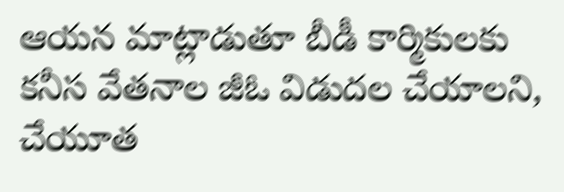ఆయన మాట్లాడుతూ బీడీ కార్మికులకు కనీస వేతనాల జీఓ విడుదల చేయాలని, చేయూత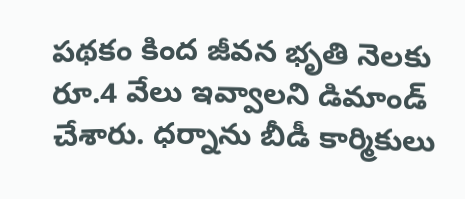పథకం కింద జీవన భృతి నెలకు రూ.4 వేలు ఇవ్వాలని డిమాండ్ చేశారు. ధర్నాను బీడీ కార్మికులు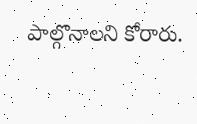పాల్గొనాలని కోరారు.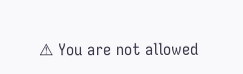⚠ You are not allowed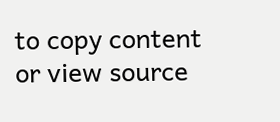to copy content or view source